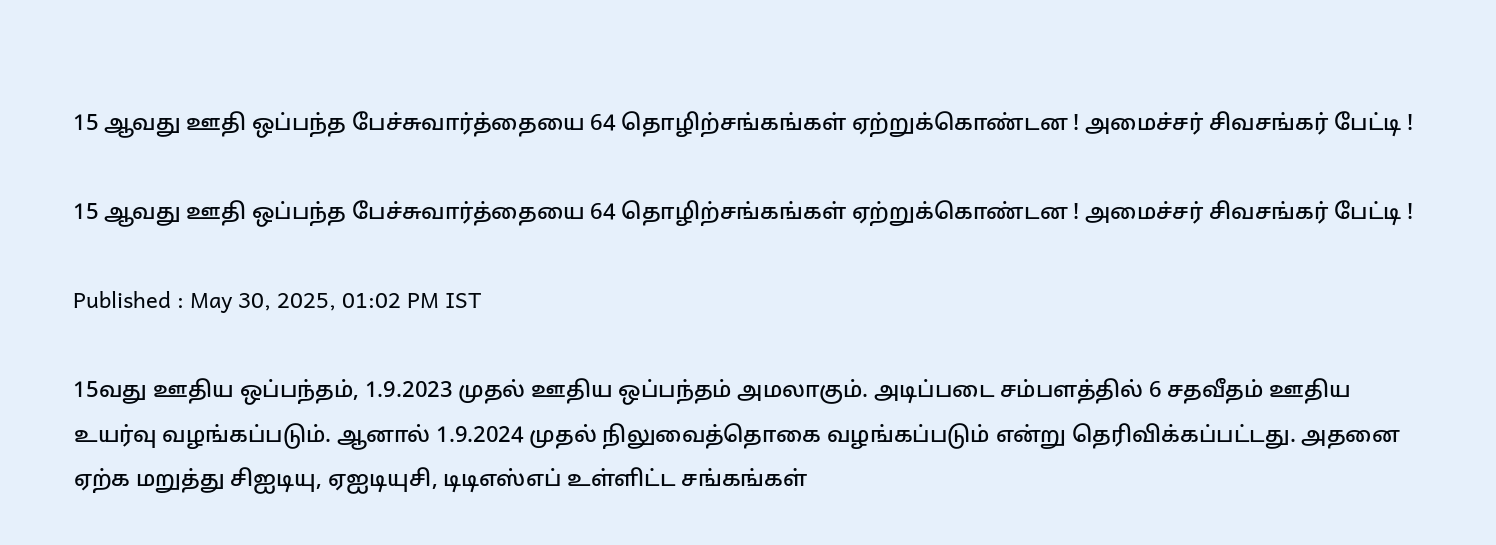15 ஆவது ஊதி ஒப்பந்த பேச்சுவார்த்தையை 64 தொழிற்சங்கங்கள் ஏற்றுக்கொண்டன ! அமைச்சர் சிவசங்கர் பேட்டி !

15 ஆவது ஊதி ஒப்பந்த பேச்சுவார்த்தையை 64 தொழிற்சங்கங்கள் ஏற்றுக்கொண்டன ! அமைச்சர் சிவசங்கர் பேட்டி !

Published : May 30, 2025, 01:02 PM IST

15வது ஊதிய ஒப்பந்தம், 1.9.2023 முதல் ஊதிய ஒப்பந்தம் அமலாகும். அடிப்படை சம்பளத்தில் 6 சதவீதம் ஊதிய உயர்வு வழங்கப்படும். ஆனால் 1.9.2024 முதல் நிலுவைத்தொகை வழங்கப்படும் என்று தெரிவிக்கப்பட்டது. அதனை ஏற்க மறுத்து சிஐடியு, ஏஐடியுசி, டிடிஎஸ்எப் உள்ளிட்ட சங்கங்கள்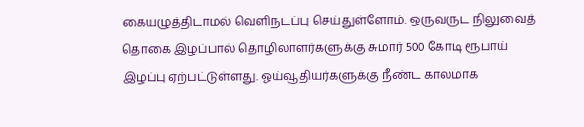கையழுத்திடாமல் வெளிநடப்பு செய்துள்ளோம். ஒருவருட நிலுவைத் தொகை இழப்பால் தொழிலாளர்களுக்கு சுமார் 500 கோடி ரூபாய் இழப்பு ஏற்பட்டுள்ளது. ஓய்வூதியர்களுக்கு நீண்ட காலமாக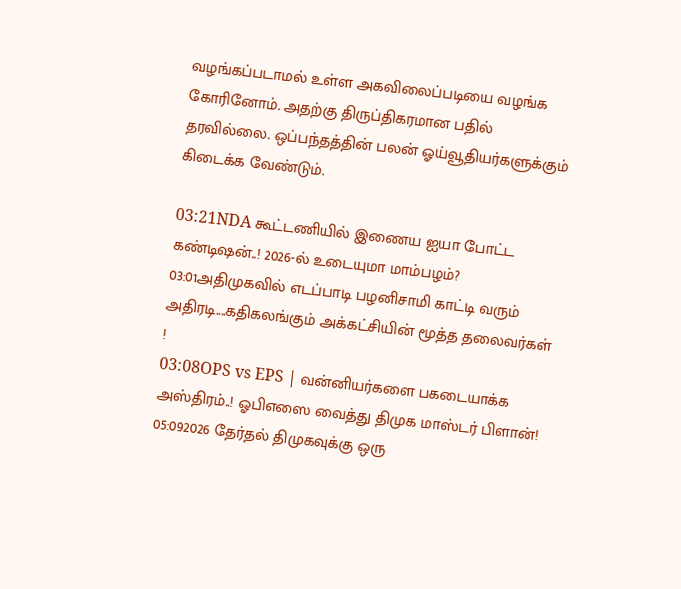வழங்கப்படாமல் உள்ள அகவிலைப்படியை வழங்க கோரினோம். அதற்கு திருப்திகரமான பதில் தரவில்லை. ஒப்பந்தத்தின் பலன் ஓய்வூதியர்களுக்கும் கிடைக்க வேண்டும்.

03:21NDA கூட்டணியில் இணைய ஐயா போட்ட கண்டிஷன்..! 2026-ல் உடையுமா மாம்பழம்?
03:01அதிமுகவில் எடப்பாடி பழனிசாமி காட்டி வரும் அதிரடி....கதிகலங்கும் அக்கட்சியின் மூத்த தலைவர்கள் !
03:08OPS vs EPS | வன்னியர்களை பகடையாக்க அஸ்திரம்..! ஓபிஎஸை வைத்து திமுக மாஸ்டர் பிளான்!
05:092026 தேர்தல் திமுகவுக்கு ஒரு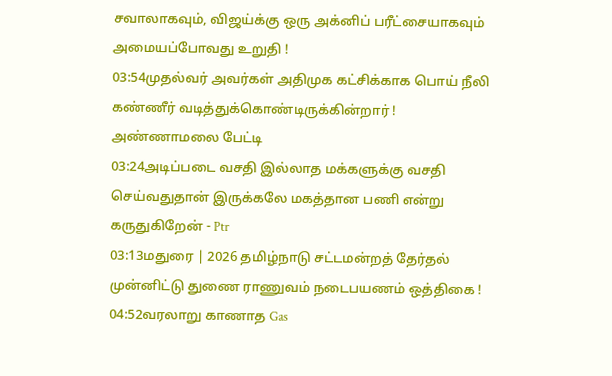சவாலாகவும், விஜய்க்கு ஒரு அக்னிப் பரீட்சையாகவும் அமையப்போவது உறுதி !
03:54முதல்வர் அவர்கள் அதிமுக கட்சிக்காக பொய் நீலி கண்ணீர் வடித்துக்கொண்டிருக்கின்றார் ! அண்ணாமலை பேட்டி
03:24அடிப்படை வசதி இல்லாத மக்களுக்கு வசதி செய்வதுதான் இருக்கலே மகத்தான பணி என்று கருதுகிறேன் - Ptr
03:13மதுரை | 2026 தமிழ்நாடு சட்டமன்றத் தேர்தல் முன்னிட்டு துணை ராணுவம் நடைபயணம் ஒத்திகை !
04:52வரலாறு காணாத Gas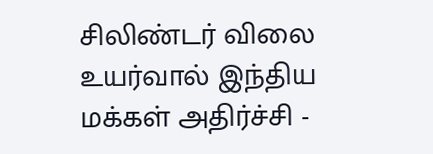சிலிண்டர் விலை உயர்வால் இந்திய மக்கள் அதிர்ச்சி -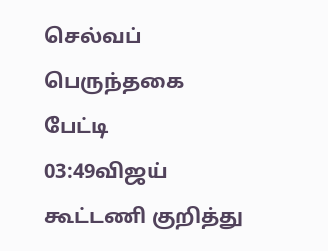செல்வப் பெருந்தகை பேட்டி
03:49விஜய் கூட்டணி குறித்து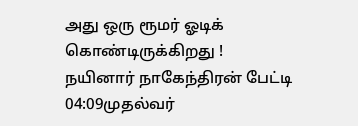அது ஒரு ரூமர் ஓடிக் கொண்டிருக்கிறது ! நயினார் நாகேந்திரன் பேட்டி
04:09முதல்வர்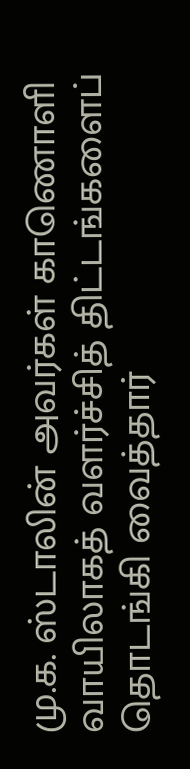மு.க. ஸ்டாலின் அவர்கள் காணொளி வாயிலாகத் வளர்ச்சித் திட்டங்களைப் தொடங்கி வைத்தார்